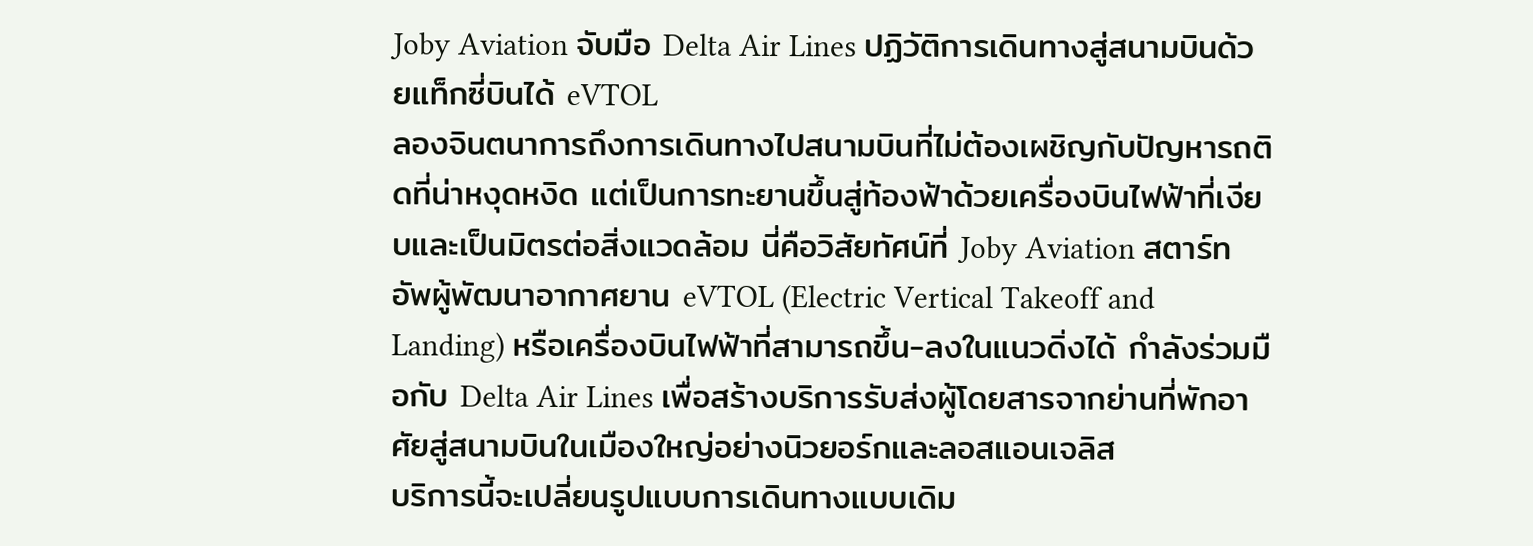Joby Aviation จับมือ Delta Air Lines ปฏิวัติการเดินทางสู่สนามบินด้วยแท็กซี่บินได้ eVTOL
ลองจินตนาการถึงการเดินทางไปสนามบินที่ไม่ต้องเผชิญกับปัญหารถติดที่น่าหงุดหงิด แต่เป็นการทะยานขึ้นสู่ท้องฟ้าด้วยเครื่องบินไฟฟ้าที่เงียบและเป็นมิตรต่อสิ่งแวดล้อม นี่คือวิสัยทัศน์ที่ Joby Aviation สตาร์ทอัพผู้พัฒนาอากาศยาน eVTOL (Electric Vertical Takeoff and Landing) หรือเครื่องบินไฟฟ้าที่สามารถขึ้น-ลงในแนวดิ่งได้ กำลังร่วมมือกับ Delta Air Lines เพื่อสร้างบริการรับส่งผู้โดยสารจากย่านที่พักอาศัยสู่สนามบินในเมืองใหญ่อย่างนิวยอร์กและลอสแอนเจลิส
บริการนี้จะเปลี่ยนรูปแบบการเดินทางแบบเดิม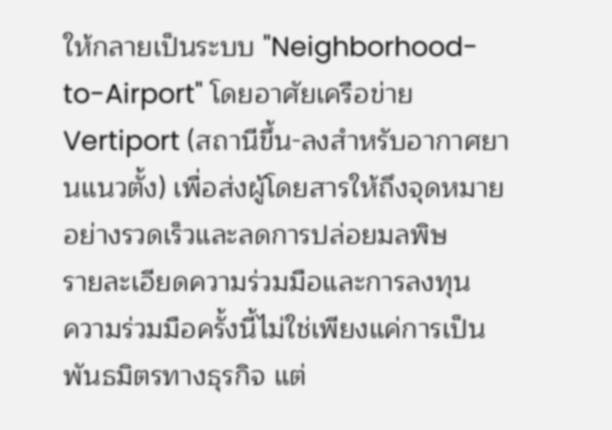ให้กลายเป็นระบบ "Neighborhood-to-Airport" โดยอาศัยเครือข่าย Vertiport (สถานีขึ้น-ลงสำหรับอากาศยานแนวตั้ง) เพื่อส่งผู้โดยสารให้ถึงจุดหมายอย่างรวดเร็วและลดการปล่อยมลพิษ
รายละเอียดความร่วมมือและการลงทุน
ความร่วมมือครั้งนี้ไม่ใช่เพียงแค่การเป็นพันธมิตรทางธุรกิจ แต่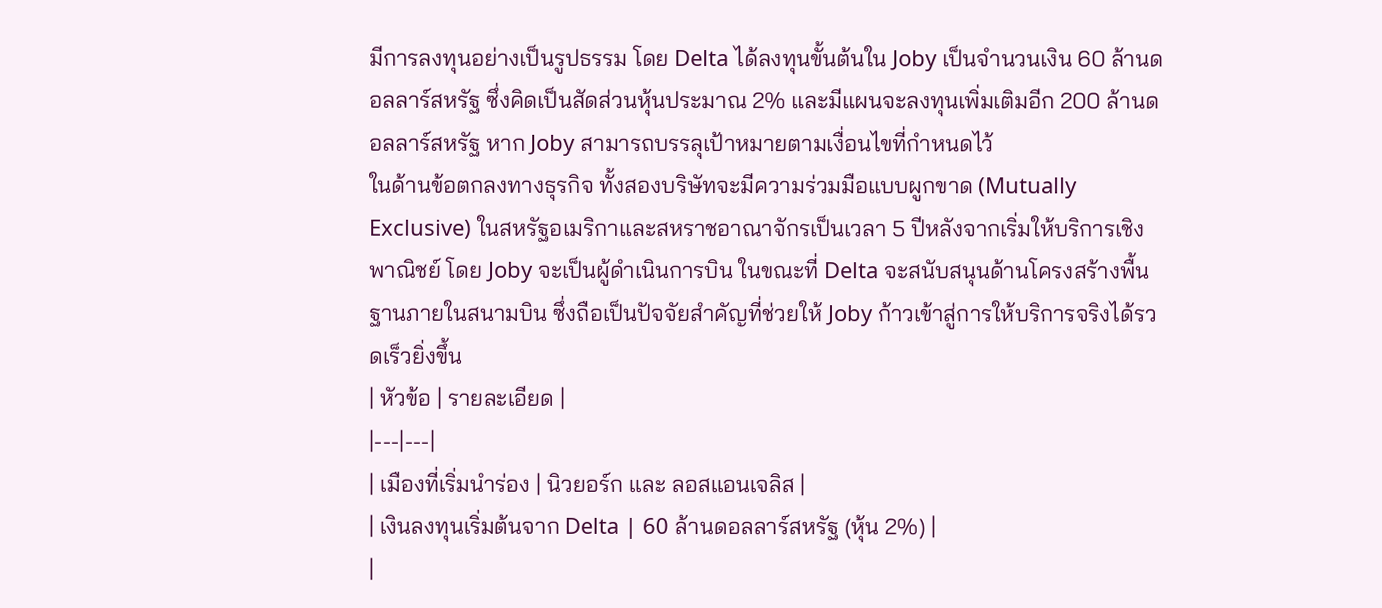มีการลงทุนอย่างเป็นรูปธรรม โดย Delta ได้ลงทุนขั้นต้นใน Joby เป็นจำนวนเงิน 60 ล้านดอลลาร์สหรัฐ ซึ่งคิดเป็นสัดส่วนหุ้นประมาณ 2% และมีแผนจะลงทุนเพิ่มเติมอีก 200 ล้านดอลลาร์สหรัฐ หาก Joby สามารถบรรลุเป้าหมายตามเงื่อนไขที่กำหนดไว้
ในด้านข้อตกลงทางธุรกิจ ทั้งสองบริษัทจะมีความร่วมมือแบบผูกขาด (Mutually Exclusive) ในสหรัฐอเมริกาและสหราชอาณาจักรเป็นเวลา 5 ปีหลังจากเริ่มให้บริการเชิงพาณิชย์ โดย Joby จะเป็นผู้ดำเนินการบิน ในขณะที่ Delta จะสนับสนุนด้านโครงสร้างพื้นฐานภายในสนามบิน ซึ่งถือเป็นปัจจัยสำคัญที่ช่วยให้ Joby ก้าวเข้าสู่การให้บริการจริงได้รวดเร็วยิ่งขึ้น
| หัวข้อ | รายละเอียด |
|---|---|
| เมืองที่เริ่มนำร่อง | นิวยอร์ก และ ลอสแอนเจลิส |
| เงินลงทุนเริ่มต้นจาก Delta | 60 ล้านดอลลาร์สหรัฐ (หุ้น 2%) |
|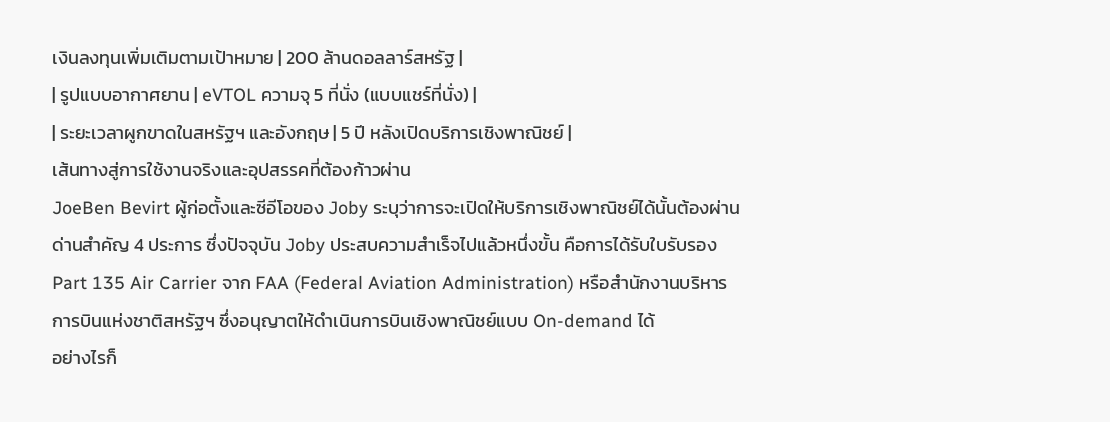เงินลงทุนเพิ่มเติมตามเป้าหมาย | 200 ล้านดอลลาร์สหรัฐ |
| รูปแบบอากาศยาน | eVTOL ความจุ 5 ที่นั่ง (แบบแชร์ที่นั่ง) |
| ระยะเวลาผูกขาดในสหรัฐฯ และอังกฤษ | 5 ปี หลังเปิดบริการเชิงพาณิชย์ |
เส้นทางสู่การใช้งานจริงและอุปสรรคที่ต้องก้าวผ่าน
JoeBen Bevirt ผู้ก่อตั้งและซีอีโอของ Joby ระบุว่าการจะเปิดให้บริการเชิงพาณิชย์ได้นั้นต้องผ่านด่านสำคัญ 4 ประการ ซึ่งปัจจุบัน Joby ประสบความสำเร็จไปแล้วหนึ่งขั้น คือการได้รับใบรับรอง Part 135 Air Carrier จาก FAA (Federal Aviation Administration) หรือสำนักงานบริหารการบินแห่งชาติสหรัฐฯ ซึ่งอนุญาตให้ดำเนินการบินเชิงพาณิชย์แบบ On-demand ได้
อย่างไรก็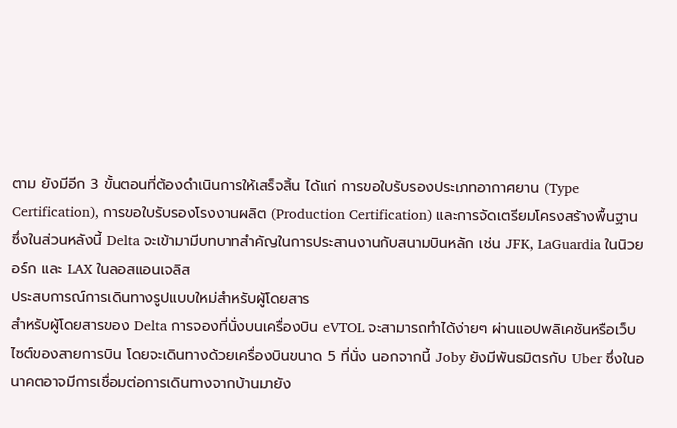ตาม ยังมีอีก 3 ขั้นตอนที่ต้องดำเนินการให้เสร็จสิ้น ได้แก่ การขอใบรับรองประเภทอากาศยาน (Type Certification), การขอใบรับรองโรงงานผลิต (Production Certification) และการจัดเตรียมโครงสร้างพื้นฐาน ซึ่งในส่วนหลังนี้ Delta จะเข้ามามีบทบาทสำคัญในการประสานงานกับสนามบินหลัก เช่น JFK, LaGuardia ในนิวยอร์ก และ LAX ในลอสแอนเจลิส
ประสบการณ์การเดินทางรูปแบบใหม่สำหรับผู้โดยสาร
สำหรับผู้โดยสารของ Delta การจองที่นั่งบนเครื่องบิน eVTOL จะสามารถทำได้ง่ายๆ ผ่านแอปพลิเคชันหรือเว็บไซต์ของสายการบิน โดยจะเดินทางด้วยเครื่องบินขนาด 5 ที่นั่ง นอกจากนี้ Joby ยังมีพันธมิตรกับ Uber ซึ่งในอนาคตอาจมีการเชื่อมต่อการเดินทางจากบ้านมายัง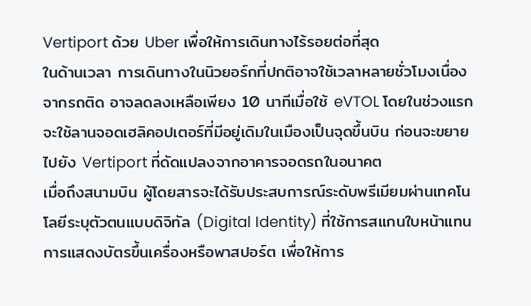Vertiport ด้วย Uber เพื่อให้การเดินทางไร้รอยต่อที่สุด
ในด้านเวลา การเดินทางในนิวยอร์กที่ปกติอาจใช้เวลาหลายชั่วโมงเนื่องจากรถติด อาจลดลงเหลือเพียง 10 นาทีเมื่อใช้ eVTOL โดยในช่วงแรกจะใช้ลานจอดเฮลิคอปเตอร์ที่มีอยู่เดิมในเมืองเป็นจุดขึ้นบิน ก่อนจะขยายไปยัง Vertiport ที่ดัดแปลงจากอาคารจอดรถในอนาคต
เมื่อถึงสนามบิน ผู้โดยสารจะได้รับประสบการณ์ระดับพรีเมียมผ่านเทคโนโลยีระบุตัวตนแบบดิจิทัล (Digital Identity) ที่ใช้การสแกนใบหน้าแทนการแสดงบัตรขึ้นเครื่องหรือพาสปอร์ต เพื่อให้การ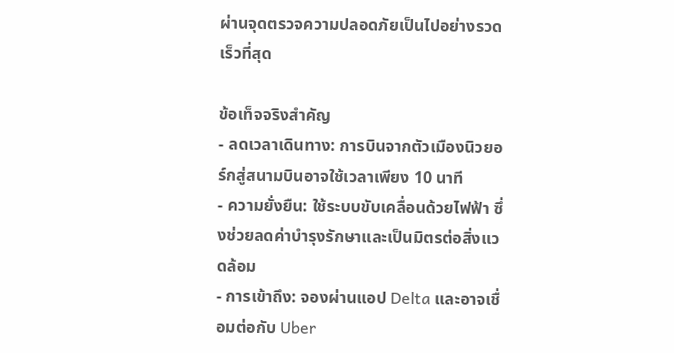ผ่านจุดตรวจความปลอดภัยเป็นไปอย่างรวดเร็วที่สุด

ข้อเท็จจริงสำคัญ
- ลดเวลาเดินทาง: การบินจากตัวเมืองนิวยอร์กสู่สนามบินอาจใช้เวลาเพียง 10 นาที
- ความยั่งยืน: ใช้ระบบขับเคลื่อนด้วยไฟฟ้า ซึ่งช่วยลดค่าบำรุงรักษาและเป็นมิตรต่อสิ่งแวดล้อม
- การเข้าถึง: จองผ่านแอป Delta และอาจเชื่อมต่อกับ Uber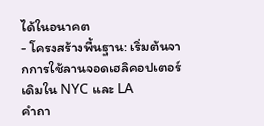ได้ในอนาคต
- โครงสร้างพื้นฐาน: เริ่มต้นจากการใช้ลานจอดเฮลิคอปเตอร์เดิมใน NYC และ LA
คำถา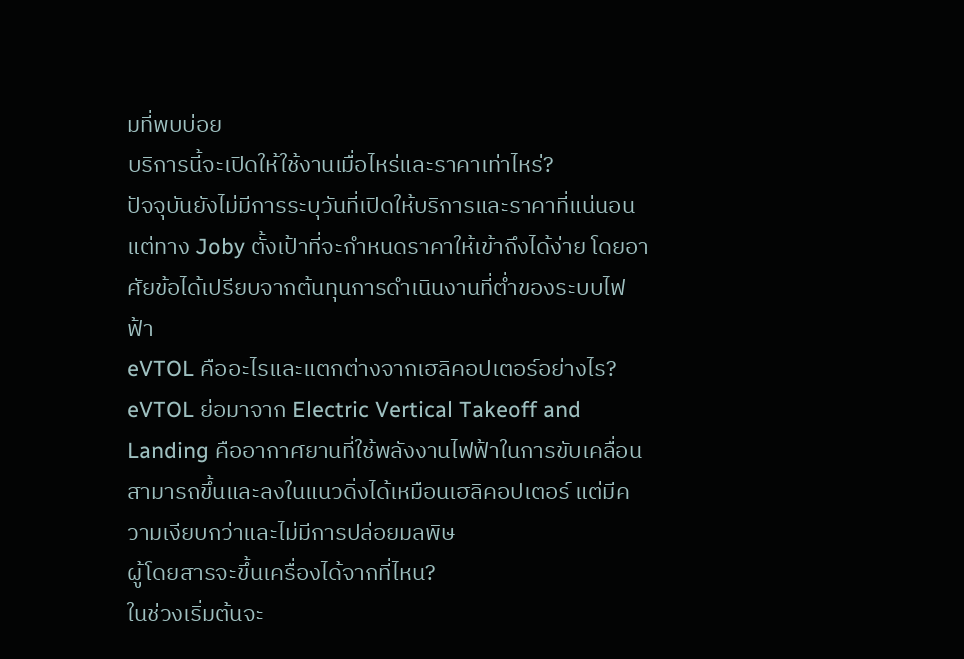มที่พบบ่อย
บริการนี้จะเปิดให้ใช้งานเมื่อไหร่และราคาเท่าไหร่?
ปัจจุบันยังไม่มีการระบุวันที่เปิดให้บริการและราคาที่แน่นอน แต่ทาง Joby ตั้งเป้าที่จะกำหนดราคาให้เข้าถึงได้ง่าย โดยอาศัยข้อได้เปรียบจากต้นทุนการดำเนินงานที่ต่ำของระบบไฟฟ้า
eVTOL คืออะไรและแตกต่างจากเฮลิคอปเตอร์อย่างไร?
eVTOL ย่อมาจาก Electric Vertical Takeoff and Landing คืออากาศยานที่ใช้พลังงานไฟฟ้าในการขับเคลื่อน สามารถขึ้นและลงในแนวดิ่งได้เหมือนเฮลิคอปเตอร์ แต่มีความเงียบกว่าและไม่มีการปล่อยมลพิษ
ผู้โดยสารจะขึ้นเครื่องได้จากที่ไหน?
ในช่วงเริ่มต้นจะ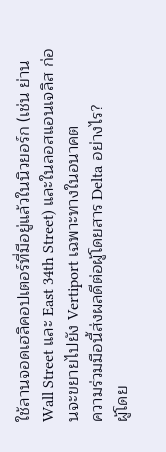ใช้ลานจอดเฮลิคอปเตอร์ที่มีอยู่แล้วในนิวยอร์ก (เช่น ย่าน Wall Street และ East 34th Street) และในลอสแอนเจลิส ก่อนจะขยายไปยัง Vertiport เฉพาะทางในอนาคต
ความร่วมมือนี้ส่งผลดีต่อผู้โดยสาร Delta อย่างไร?
ผู้โดย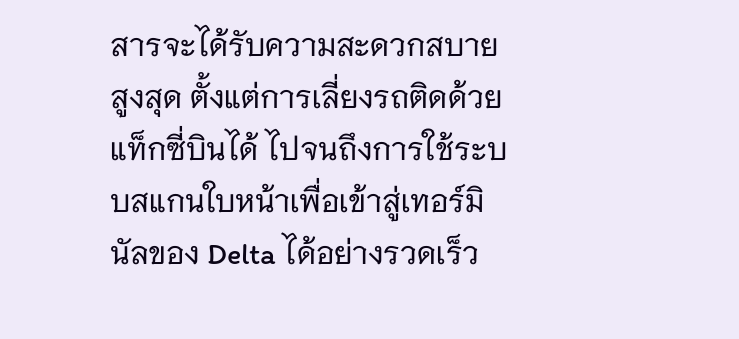สารจะได้รับความสะดวกสบายสูงสุด ตั้งแต่การเลี่ยงรถติดด้วยแท็กซี่บินได้ ไปจนถึงการใช้ระบบสแกนใบหน้าเพื่อเข้าสู่เทอร์มินัลของ Delta ได้อย่างรวดเร็ว